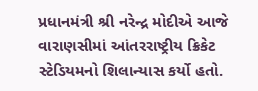પ્રધાનમંત્રી શ્રી નરેન્દ્ર મોદીએ આજે વારાણસીમાં આંતરરાષ્ટ્રીય ક્રિકેટ સ્ટેડિયમનો શિલાન્યાસ કર્યો હતો.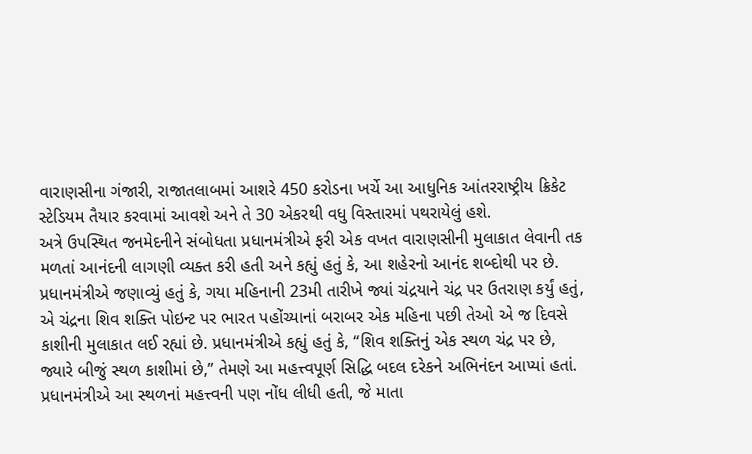વારાણસીના ગંજારી, રાજાતલાબમાં આશરે 450 કરોડના ખર્ચે આ આધુનિક આંતરરાષ્ટ્રીય ક્રિકેટ સ્ટેડિયમ તૈયાર કરવામાં આવશે અને તે 30 એકરથી વધુ વિસ્તારમાં પથરાયેલું હશે.
અત્રે ઉપસ્થિત જનમેદનીને સંબોધતા પ્રધાનમંત્રીએ ફરી એક વખત વારાણસીની મુલાકાત લેવાની તક મળતાં આનંદની લાગણી વ્યક્ત કરી હતી અને કહ્યું હતું કે, આ શહેરનો આનંદ શબ્દોથી પર છે. પ્રધાનમંત્રીએ જણાવ્યું હતું કે, ગયા મહિનાની 23મી તારીખે જ્યાં ચંદ્રયાને ચંદ્ર પર ઉતરાણ કર્યું હતું, એ ચંદ્રના શિવ શક્તિ પોઇન્ટ પર ભારત પહોંચ્યાનાં બરાબર એક મહિના પછી તેઓ એ જ દિવસે કાશીની મુલાકાત લઈ રહ્યાં છે. પ્રધાનમંત્રીએ કહ્યું હતું કે, “શિવ શક્તિનું એક સ્થળ ચંદ્ર પર છે, જ્યારે બીજું સ્થળ કાશીમાં છે,” તેમણે આ મહત્ત્વપૂર્ણ સિદ્ધિ બદલ દરેકને અભિનંદન આપ્યાં હતાં.
પ્રધાનમંત્રીએ આ સ્થળનાં મહત્ત્વની પણ નોંધ લીધી હતી, જે માતા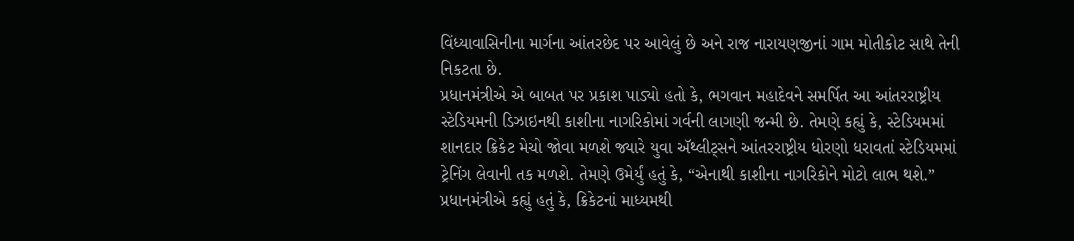વિંધ્યાવાસિનીના માર્ગના આંતરછેદ પર આવેલું છે અને રાજ નારાયણજીનાં ગામ મોતીકોટ સાથે તેની નિકટતા છે.
પ્રધાનમંત્રીએ એ બાબત પર પ્રકાશ પાડ્યો હતો કે, ભગવાન મહાદેવને સમર્પિત આ આંતરરાષ્ટ્રીય સ્ટેડિયમની ડિઝાઇનથી કાશીના નાગરિકોમાં ગર્વની લાગણી જન્મી છે. તેમણે કહ્યું કે, સ્ટેડિયમમાં શાનદાર ક્રિકેટ મેચો જોવા મળશે જ્યારે યુવા ઍથ્લીટ્સને આંતરરાષ્ટ્રીય ધોરણો ધરાવતાં સ્ટેડિયમમાં ટ્રેનિંગ લેવાની તક મળશે. તેમણે ઉમેર્યું હતું કે, “એનાથી કાશીના નાગરિકોને મોટો લાભ થશે.”
પ્રધાનમંત્રીએ કહ્યું હતું કે, ક્રિકેટનાં માધ્યમથી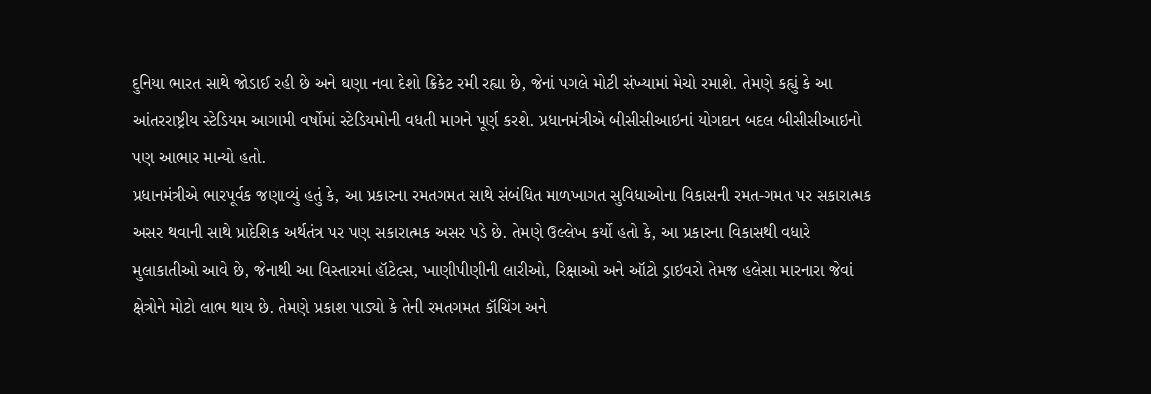દુનિયા ભારત સાથે જોડાઈ રહી છે અને ઘણા નવા દેશો ક્રિકેટ રમી રહ્યા છે, જેનાં પગલે મોટી સંખ્યામાં મેચો રમાશે. તેમણે કહ્યું કે આ આંતરરાષ્ટ્રીય સ્ટેડિયમ આગામી વર્ષોમાં સ્ટેડિયમોની વધતી માગને પૂર્ણ કરશે. પ્રધાનમંત્રીએ બીસીસીઆઇનાં યોગદાન બદલ બીસીસીઆઇનો પણ આભાર માન્યો હતો.
પ્રધાનમંત્રીએ ભારપૂર્વક જણાવ્યું હતું કે, આ પ્રકારના રમતગમત સાથે સંબંધિત માળખાગત સુવિધાઓના વિકાસની રમત-ગમત પર સકારાત્મક અસર થવાની સાથે પ્રાદેશિક અર્થતંત્ર પર પણ સકારાત્મક અસર પડે છે. તેમણે ઉલ્લેખ કર્યો હતો કે, આ પ્રકારના વિકાસથી વધારે મુલાકાતીઓ આવે છે, જેનાથી આ વિસ્તારમાં હૉટેલ્સ, ખાણીપીણીની લારીઓ, રિક્ષાઓ અને ઑટો ડ્રાઇવરો તેમજ હલેસા મારનારા જેવાં ક્ષેત્રોને મોટો લાભ થાય છે. તેમણે પ્રકાશ પાડ્યો કે તેની રમતગમત કૉચિંગ અને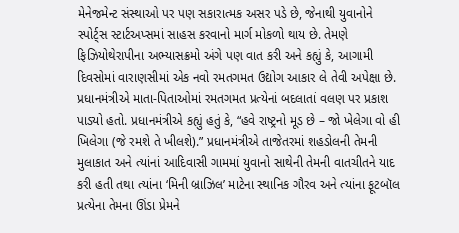મેનેજમેન્ટ સંસ્થાઓ પર પણ સકારાત્મક અસર પડે છે, જેનાથી યુવાનોને સ્પોર્ટ્સ સ્ટાર્ટઅપ્સમાં સાહસ કરવાનો માર્ગ મોકળો થાય છે. તેમણે ફિઝિયોથેરાપીના અભ્યાસક્રમો અંગે પણ વાત કરી અને કહ્યું કે, આગામી દિવસોમાં વારાણસીમાં એક નવો રમતગમત ઉદ્યોગ આકાર લે તેવી અપેક્ષા છે.
પ્રધાનમંત્રીએ માતા-પિતાઓમાં રમતગમત પ્રત્યેનાં બદલાતાં વલણ પર પ્રકાશ પાડ્યો હતો. પ્રધાનમંત્રીએ કહ્યું હતું કે, “હવે રાષ્ટ્રનો મૂડ છે – જો ખેલેગા વો હી ખિલેગા (જે રમશે તે ખીલશે).” પ્રધાનમંત્રીએ તાજેતરમાં શહડોલની તેમની મુલાકાત અને ત્યાંનાં આદિવાસી ગામમાં યુવાનો સાથેની તેમની વાતચીતને યાદ કરી હતી તથા ત્યાંના ‘મિની બ્રાઝિલ’ માટેના સ્થાનિક ગૌરવ અને ત્યાંના ફૂટબૉલ પ્રત્યેના તેમના ઊંડા પ્રેમને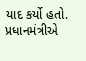યાદ કર્યો હતો.
પ્રધાનમંત્રીએ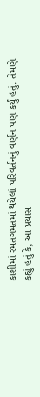કાશીમાં રમતગમતમાં થયેલાં પરિવર્તનનું વર્ણન પણ કર્યું હતું. તેમણે કહ્યું હતું કે, આ પ્રયાસ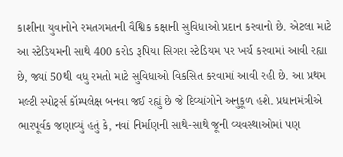કાશીના યુવાનોને રમતગમતની વૈશ્વિક કક્ષાની સુવિધાઓ પ્રદાન કરવાનો છે. એટલા માટે આ સ્ટેડિયમની સાથે 400 કરોડ રૂપિયા સિગરા સ્ટેડિયમ પર ખર્ચ કરવામાં આવી રહ્યા છે, જ્યાં 50થી વધુ રમતો માટે સુવિધાઓ વિકસિત કરવામાં આવી રહી છે. આ પ્રથમ મલ્ટી સ્પોર્ટ્સ કૉમ્પલેક્ષ બનવા જઈ રહ્યું છે જે દિવ્યાંગોને અનુકૂળ હશે. પ્રધાનમંત્રીએ ભારપૂર્વક જણાવ્યું હતું કે, નવાં નિર્માણની સાથે-સાથે જૂની વ્યવસ્થાઓમાં પણ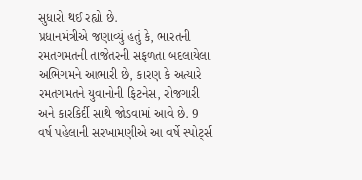સુધારો થઈ રહ્યો છે.
પ્રધાનમંત્રીએ જણાવ્યું હતું કે, ભારતની રમતગમતની તાજેતરની સફળતા બદલાયેલા અભિગમને આભારી છે, કારણ કે અત્યારે રમતગમતને યુવાનોની ફિટનેસ, રોજગારી અને કારકિર્દી સાથે જોડવામાં આવે છે. 9 વર્ષ પહેલાની સરખામણીએ આ વર્ષે સ્પોર્ટ્સ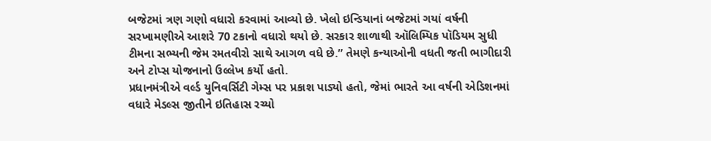બજેટમાં ત્રણ ગણો વધારો કરવામાં આવ્યો છે. ખેલો ઇન્ડિયાનાં બજેટમાં ગયાં વર્ષની સરખામણીએ આશરે 70 ટકાનો વધારો થયો છે. સરકાર શાળાથી ઑલિમ્પિક પૉડિયમ સુધી ટીમના સભ્યની જેમ રમતવીરો સાથે આગળ વધે છે.” તેમણે કન્યાઓની વધતી જતી ભાગીદારી અને ટોપ્સ યોજનાનો ઉલ્લેખ કર્યો હતો.
પ્રધાનમંત્રીએ વર્લ્ડ યુનિવર્સિટી ગેમ્સ પર પ્રકાશ પાડ્યો હતો, જેમાં ભારતે આ વર્ષની એડિશનમાં વધારે મેડલ્સ જીતીને ઇતિહાસ રચ્યો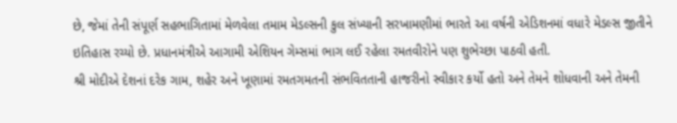છે, જેમાં તેની સંપૂર્ણ સહભાગિતામાં મેળવેલા તમામ મેડલ્સની કુલ સંખ્યાની સરખામણીમાં ભારતે આ વર્ષની એડિશનમાં વધારે મેડલ્સ જીતીને ઇતિહાસ રચ્યો છે. પ્રધાનમંત્રીએ આગામી એશિયન ગેમ્સમાં ભાગ લઈ રહેલા રમતવીરોને પણ શુભેચ્છા પાઠવી હતી.
શ્રી મોદીએ દેશનાં દરેક ગામ, શહેર અને ખૂણામાં રમતગમતની સંભવિતતાની હાજરીનો સ્વીકાર કર્યો હતો અને તેમને શોધવાની અને તેમની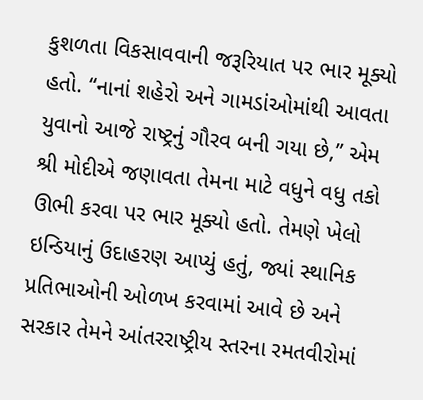કુશળતા વિકસાવવાની જરૂરિયાત પર ભાર મૂક્યો હતો. “નાનાં શહેરો અને ગામડાંઓમાંથી આવતા યુવાનો આજે રાષ્ટ્રનું ગૌરવ બની ગયા છે,” એમ શ્રી મોદીએ જણાવતા તેમના માટે વધુને વધુ તકો ઊભી કરવા પર ભાર મૂક્યો હતો. તેમણે ખેલો ઇન્ડિયાનું ઉદાહરણ આપ્યું હતું, જ્યાં સ્થાનિક પ્રતિભાઓની ઓળખ કરવામાં આવે છે અને સરકાર તેમને આંતરરાષ્ટ્રીય સ્તરના રમતવીરોમાં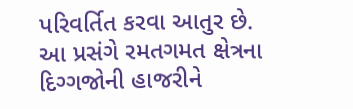પરિવર્તિત કરવા આતુર છે. આ પ્રસંગે રમતગમત ક્ષેત્રના દિગ્ગજોની હાજરીને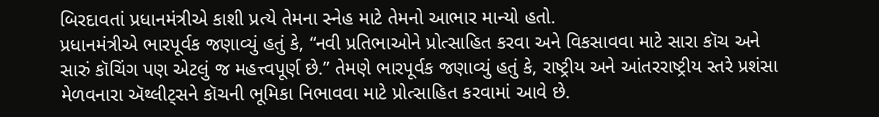બિરદાવતાં પ્રધાનમંત્રીએ કાશી પ્રત્યે તેમના સ્નેહ માટે તેમનો આભાર માન્યો હતો.
પ્રધાનમંત્રીએ ભારપૂર્વક જણાવ્યું હતું કે, “નવી પ્રતિભાઓને પ્રોત્સાહિત કરવા અને વિકસાવવા માટે સારા કૉચ અને સારું કૉચિંગ પણ એટલું જ મહત્ત્વપૂર્ણ છે.” તેમણે ભારપૂર્વક જણાવ્યું હતું કે, રાષ્ટ્રીય અને આંતરરાષ્ટ્રીય સ્તરે પ્રશંસા મેળવનારા ઍથ્લીટ્સને કૉચની ભૂમિકા નિભાવવા માટે પ્રોત્સાહિત કરવામાં આવે છે.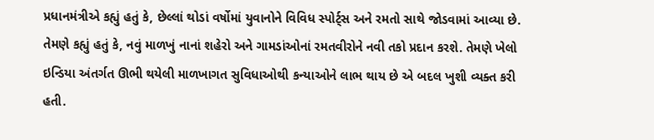પ્રધાનમંત્રીએ કહ્યું હતું કે, છેલ્લાં થોડાં વર્ષોમાં યુવાનોને વિવિધ સ્પોર્ટ્સ અને રમતો સાથે જોડવામાં આવ્યા છે.
તેમણે કહ્યું હતું કે, નવું માળખું નાનાં શહેરો અને ગામડાંઓનાં રમતવીરોને નવી તકો પ્રદાન કરશે. તેમણે ખેલો ઇન્ડિયા અંતર્ગત ઊભી થયેલી માળખાગત સુવિધાઓથી કન્યાઓને લાભ થાય છે એ બદલ ખુશી વ્યક્ત કરી હતી.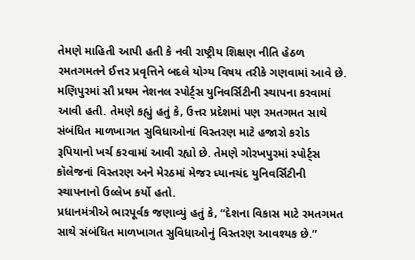તેમણે માહિતી આપી હતી કે નવી રાષ્ટ્રીય શિક્ષણ નીતિ હેઠળ રમતગમતને ઈત્તર પ્રવૃત્તિને બદલે યોગ્ય વિષય તરીકે ગણવામાં આવે છે. મણિપુરમાં સૌ પ્રથમ નેશનલ સ્પોર્ટ્સ યુનિવર્સિટીની સ્થાપના કરવામાં આવી હતી. તેમણે કહ્યું હતું કે, ઉત્તર પ્રદેશમાં પણ રમતગમત સાથે સંબંધિત માળખાગત સુવિધાઓનાં વિસ્તરણ માટે હજારો કરોડ રૂપિયાનો ખર્ચ કરવામાં આવી રહ્યો છે. તેમણે ગોરખપુરમાં સ્પોર્ટ્સ કૉલેજનાં વિસ્તરણ અને મેરઠમાં મેજર ધ્યાનચંદ યુનિવર્સિટીની સ્થાપનાનો ઉલ્લેખ કર્યો હતો.
પ્રધાનમંત્રીએ ભારપૂર્વક જણાવ્યું હતું કે, “દેશના વિકાસ માટે રમતગમત સાથે સંબંધિત માળખાગત સુવિધાઓનું વિસ્તરણ આવશ્યક છે.”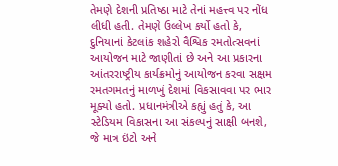તેમણે દેશની પ્રતિષ્ઠા માટે તેનાં મહત્ત્વ પર નોંધ લીધી હતી. તેમણે ઉલ્લેખ કર્યો હતો કે, દુનિયાનાં કેટલાંક શહેરો વૈશ્વિક રમતોત્સવનાં આયોજન માટે જાણીતાં છે અને આ પ્રકારના આંતરરાષ્ટ્રીય કાર્યક્રમોનું આયોજન કરવા સક્ષમ રમતગમતનું માળખું દેશમાં વિકસાવવા પર ભાર મૂક્યો હતો. પ્રધાનમંત્રીએ કહ્યું હતું કે, આ સ્ટેડિયમ વિકાસના આ સંકલ્પનું સાક્ષી બનશે, જે માત્ર ઇંટો અને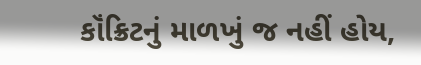કૉંક્રિટનું માળખું જ નહીં હોય,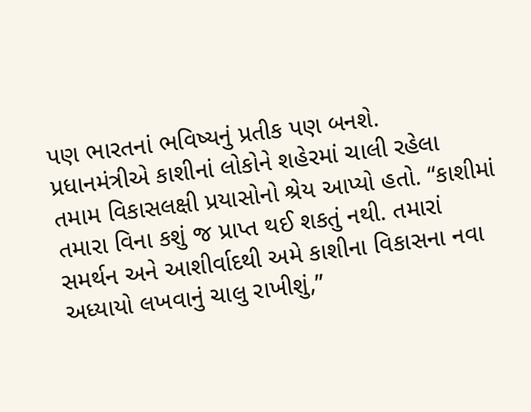પણ ભારતનાં ભવિષ્યનું પ્રતીક પણ બનશે.
પ્રધાનમંત્રીએ કાશીનાં લોકોને શહેરમાં ચાલી રહેલા તમામ વિકાસલક્ષી પ્રયાસોનો શ્રેય આપ્યો હતો. “કાશીમાં તમારા વિના કશું જ પ્રાપ્ત થઈ શકતું નથી. તમારાં સમર્થન અને આશીર્વાદથી અમે કાશીના વિકાસના નવા અધ્યાયો લખવાનું ચાલુ રાખીશું,”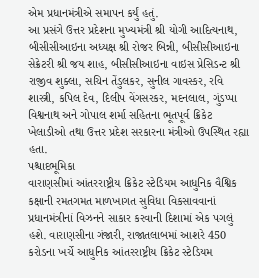એમ પ્રધાનમંત્રીએ સમાપન કર્યું હતું.
આ પ્રસંગે ઉત્તર પ્રદેશના મુખ્યમંત્રી શ્રી યોગી આદિત્યનાથ, બીસીસીઆઇના અધ્યક્ષ શ્રી રોજર બિન્ની, બીસીસીઆઇના સેક્રેટરી શ્રી જય શાહ, બીસીસીઆઇના વાઇસ પ્રેસિડન્ટ શ્રી રાજીવ શુક્લા, સચિન તેંડુલકર, સુનીલ ગાવસ્કર, રવિ શાસ્ત્રી, કપિલ દેવ, દિલીપ વેંગસરકર, મદનલાલ, ગુંડપ્પા વિશ્વનાથ અને ગોપાલ શર્મા સહિતના ભૂતપૂર્વ ક્રિકેટ ખેલાડીઓ તથા ઉત્તર પ્રદેશ સરકારના મંત્રીઓ ઉપસ્થિત રહ્યા હતા.
પશ્ચાદભૂમિકા
વારાણસીમાં આંતરરાષ્ટ્રીય ક્રિકેટ સ્ટેડિયમ આધુનિક વૈશ્વિક કક્ષાની રમતગમત માળખાગત સુવિધા વિકસાવવાનાં પ્રધાનમંત્રીનાં વિઝનને સાકાર કરવાની દિશામાં એક પગલું હશે. વારાણસીના ગંજારી, રાજાતલાબમાં આશરે 450 કરોડના ખર્ચે આધુનિક આંતરરાષ્ટ્રીય ક્રિકેટ સ્ટેડિયમ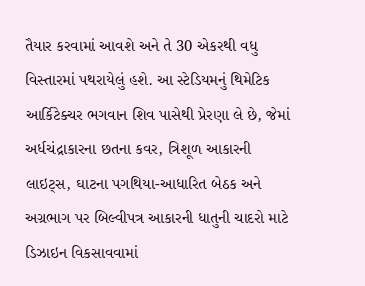તૈયાર કરવામાં આવશે અને તે 30 એકરથી વધુ વિસ્તારમાં પથરાયેલું હશે. આ સ્ટેડિયમનું થિમેટિક આર્કિટેક્ચર ભગવાન શિવ પાસેથી પ્રેરણા લે છે, જેમાં અર્ધચંદ્રાકારના છતના કવર, ત્રિશૂળ આકારની લાઇટ્સ, ઘાટના પગથિયા-આધારિત બેઠક અને અગ્રભાગ પર બિલ્વીપત્ર આકારની ધાતુની ચાદરો માટે ડિઝાઇન વિકસાવવામાં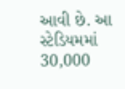આવી છે. આ સ્ટેડિયમમાં 30,000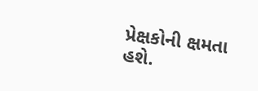પ્રેક્ષકોની ક્ષમતા હશે.